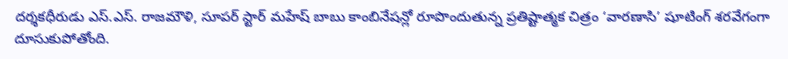దర్శకధీరుడు ఎస్.ఎస్. రాజమౌళి, సూపర్ స్టార్ మహేష్ బాబు కాంబినేషన్లో రూపొందుతున్న ప్రతిష్టాత్మక చిత్రం ‘వారణాసి’ షూటింగ్ శరవేగంగా దూసుకుపోతోంది.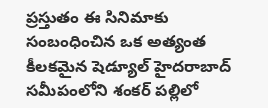ప్రస్తుతం ఈ సినిమాకు సంబంధించిన ఒక అత్యంత కీలకమైన షెడ్యూల్ హైదరాబాద్ సమీపంలోని శంకర్ పల్లిలో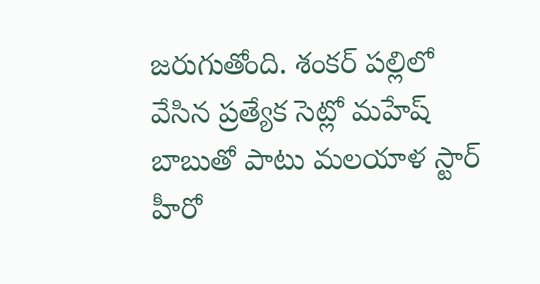జరుగుతోంది. శంకర్ పల్లిలో వేసిన ప్రత్యేక సెట్లో మహేష్ బాబుతో పాటు మలయాళ స్టార్ హీరో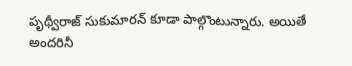పృథ్వీరాజ్ సుకుమారన్ కూడా పాల్గొంటున్నారు. అయితే అందరినీ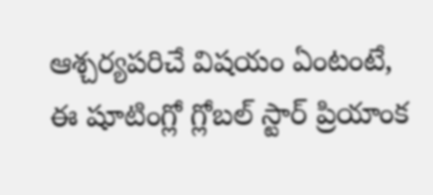ఆశ్చర్యపరిచే విషయం ఏంటంటే, ఈ షూటింగ్లో గ్లోబల్ స్టార్ ప్రియాంక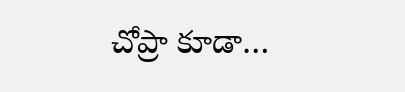చోప్రా కూడా…